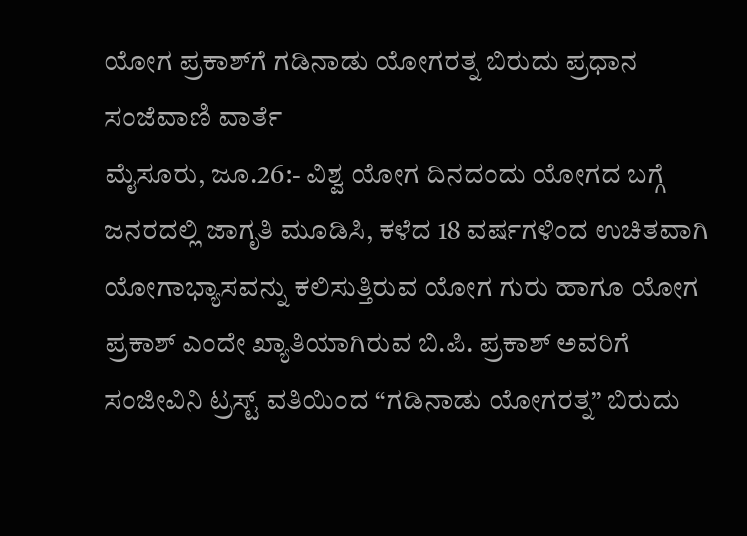ಯೋಗ ಪ್ರಕಾಶ್‍ಗೆ ಗಡಿನಾಡು ಯೋಗರತ್ನ ಬಿರುದು ಪ್ರಧಾನ
ಸಂಜೆವಾಣಿ ವಾರ್ತೆ
ಮೈಸೂರು, ಜೂ.26:- ವಿಶ್ವ ಯೋಗ ದಿನದಂದು ಯೋಗದ ಬಗ್ಗೆ ಜನರದಲ್ಲಿ ಜಾಗೃತಿ ಮೂಡಿಸಿ, ಕಳೆದ 18 ವರ್ಷಗಳಿಂದ ಉಚಿತವಾಗಿ ಯೋಗಾಭ್ಯಾಸವನ್ನು ಕಲಿಸುತ್ತಿರುವ ಯೋಗ ಗುರು ಹಾಗೂ ಯೋಗ ಪ್ರಕಾಶ್ ಎಂದೇ ಖ್ಯಾತಿಯಾಗಿರುವ ಬಿ.ಪಿ. ಪ್ರಕಾಶ್ ಅವರಿಗೆ ಸಂಜೀವಿನಿ ಟ್ರಸ್ಟ್ ವತಿಯಿಂದ “ಗಡಿನಾಡು ಯೋಗರತ್ನ” ಬಿರುದು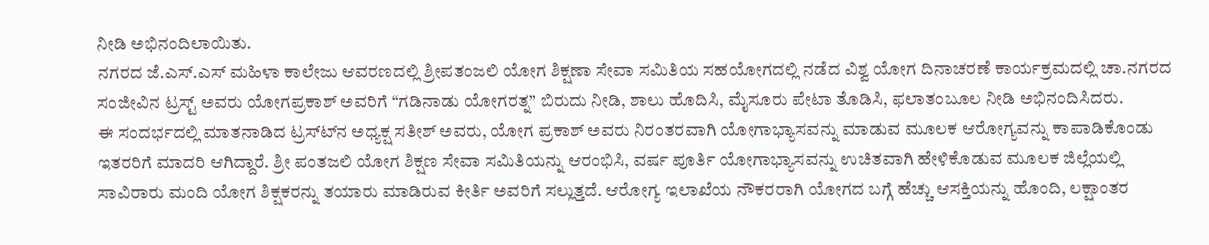ನೀಡಿ ಅಭಿನಂದಿಲಾಯಿತು.
ನಗರದ ಜೆ.ಎಸ್.ಎಸ್ ಮಹಿಳಾ ಕಾಲೇಜು ಆವರಣದಲ್ಲಿ ಶ್ರೀಪತಂಜಲಿ ಯೋಗ ಶಿಕ್ಷಣಾ ಸೇವಾ ಸಮಿತಿಯ ಸಹಯೋಗದಲ್ಲಿ ನಡೆದ ವಿಶ್ವ ಯೋಗ ದಿನಾಚರಣೆ ಕಾರ್ಯಕ್ರಮದಲ್ಲಿ ಚಾ.ನಗರದ ಸಂಜೀವಿನ ಟ್ರಸ್ಟ್ ಅವರು ಯೋಗಪ್ರಕಾಶ್ ಅವರಿಗೆ “ಗಡಿನಾಡು ಯೋಗರತ್ನ” ಬಿರುದು ನೀಡಿ, ಶಾಲು ಹೊದಿಸಿ, ಮೈಸೂರು ಪೇಟಾ ತೊಡಿಸಿ, ಫಲಾತಂಬೂಲ ನೀಡಿ ಅಭಿನಂದಿಸಿದರು.
ಈ ಸಂದರ್ಭದಲ್ಲಿ ಮಾತನಾಡಿದ ಟ್ರಸ್ಟ್‍ನ ಅಧ್ಯಕ್ಷ ಸತೀಶ್ ಅವರು, ಯೋಗ ಪ್ರಕಾಶ್ ಅವರು ನಿರಂತರವಾಗಿ ಯೋಗಾಭ್ಯಾಸವನ್ನು ಮಾಡುವ ಮೂಲಕ ಆರೋಗ್ಯವನ್ನು ಕಾಪಾಡಿಕೊಂಡು ಇತರರಿಗೆ ಮಾದರಿ ಆಗಿದ್ದಾರೆ. ಶ್ರೀ ಪಂತಜಲಿ ಯೋಗ ಶಿಕ್ಷಣ ಸೇವಾ ಸಮಿತಿಯನ್ನು ಆರಂಭಿಸಿ, ವರ್ಷ ಪೂರ್ತಿ ಯೋಗಾಭ್ಯಾಸವನ್ನು ಉಚಿತವಾಗಿ ಹೇಳಿಕೊಡುವ ಮೂಲಕ ಜಿಲ್ಲೆಯಲ್ಲಿ ಸಾವಿರಾರು ಮಂದಿ ಯೋಗ ಶಿಕ್ಷಕರನ್ನು ತಯಾರು ಮಾಡಿರುವ ಕೀರ್ತಿ ಅವರಿಗೆ ಸಲ್ಲುತ್ತದೆ. ಆರೋಗ್ಯ ಇಲಾಖೆಯ ನೌಕರರಾಗಿ ಯೋಗದ ಬಗ್ಗೆ ಹೆಚ್ಚು ಆಸಕ್ತಿಯನ್ನು ಹೊಂದಿ, ಲಕ್ಷಾಂತರ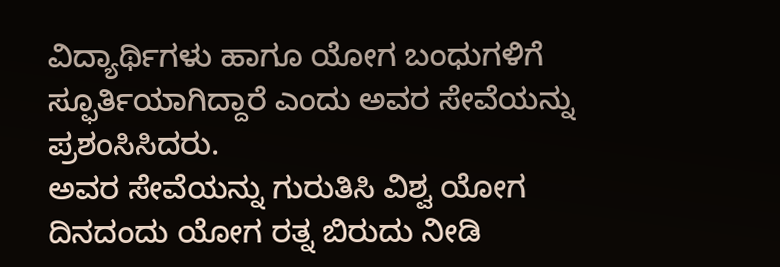ವಿದ್ಯಾರ್ಥಿಗಳು ಹಾಗೂ ಯೋಗ ಬಂಧುಗಳಿಗೆ ಸ್ಫೂರ್ತಿಯಾಗಿದ್ದಾರೆ ಎಂದು ಅವರ ಸೇವೆಯನ್ನು ಪ್ರಶಂಸಿಸಿದರು.
ಅವರ ಸೇವೆಯನ್ನು ಗುರುತಿಸಿ ವಿಶ್ವ ಯೋಗ ದಿನದಂದು ಯೋಗ ರತ್ನ ಬಿರುದು ನೀಡಿ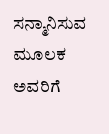ಸನ್ಮಾನಿಸುವ ಮೂಲಕ ಅವರಿಗೆ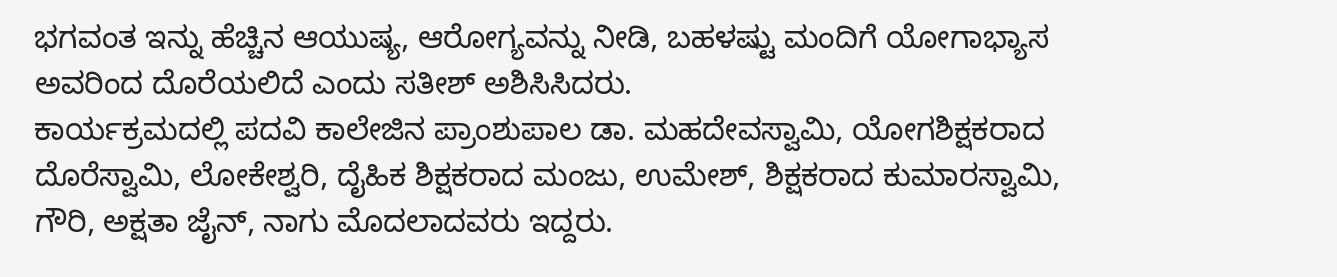ಭಗವಂತ ಇನ್ನು ಹೆಚ್ಚಿನ ಆಯುಷ್ಯ, ಆರೋಗ್ಯವನ್ನು ನೀಡಿ, ಬಹಳಷ್ಟು ಮಂದಿಗೆ ಯೋಗಾಭ್ಯಾಸ ಅವರಿಂದ ದೊರೆಯಲಿದೆ ಎಂದು ಸತೀಶ್ ಅಶಿಸಿಸಿದರು.
ಕಾರ್ಯಕ್ರಮದಲ್ಲಿ ಪದವಿ ಕಾಲೇಜಿನ ಪ್ರಾಂಶುಪಾಲ ಡಾ. ಮಹದೇವಸ್ವಾಮಿ, ಯೋಗಶಿಕ್ಷಕರಾದ ದೊರೆಸ್ವಾಮಿ, ಲೋಕೇಶ್ವರಿ, ದೈಹಿಕ ಶಿಕ್ಷಕರಾದ ಮಂಜು, ಉಮೇಶ್, ಶಿಕ್ಷಕರಾದ ಕುಮಾರಸ್ವಾಮಿ, ಗೌರಿ, ಅಕ್ಷತಾ ಜೈನ್, ನಾಗು ಮೊದಲಾದವರು ಇದ್ದರು.